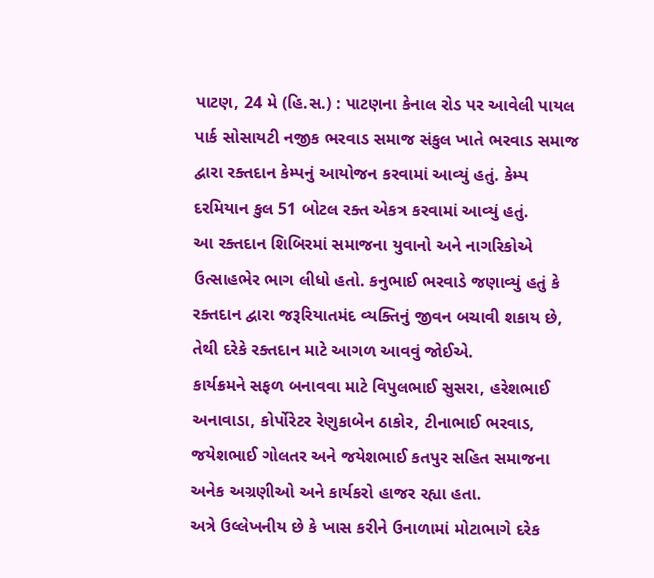પાટણ, 24 મે (હિ.સ.) : પાટણના કેનાલ રોડ પર આવેલી પાયલ પાર્ક સોસાયટી નજીક ભરવાડ સમાજ સંકુલ ખાતે ભરવાડ સમાજ દ્વારા રક્તદાન કેમ્પનું આયોજન કરવામાં આવ્યું હતું. કેમ્પ દરમિયાન કુલ 51 બોટલ રક્ત એકત્ર કરવામાં આવ્યું હતું.
આ રક્તદાન શિબિરમાં સમાજના યુવાનો અને નાગરિકોએ ઉત્સાહભેર ભાગ લીધો હતો. કનુભાઈ ભરવાડે જણાવ્યું હતું કે રક્તદાન દ્વારા જરૂરિયાતમંદ વ્યક્તિનું જીવન બચાવી શકાય છે, તેથી દરેકે રક્તદાન માટે આગળ આવવું જોઈએ.
કાર્યક્રમને સફળ બનાવવા માટે વિપુલભાઈ સુસરા, હરેશભાઈ અનાવાડા, કોર્પોરેટર રેણુકાબેન ઠાકોર, ટીનાભાઈ ભરવાડ, જયેશભાઈ ગોલતર અને જયેશભાઈ કતપુર સહિત સમાજના અનેક અગ્રણીઓ અને કાર્યકરો હાજર રહ્યા હતા.
અત્રે ઉલ્લેખનીય છે કે ખાસ કરીને ઉનાળામાં મોટાભાગે દરેક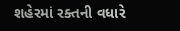શહેરમાં રક્તની વધારે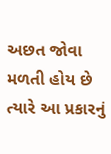અછત જોવા મળતી હોય છે ત્યારે આ પ્રકારનું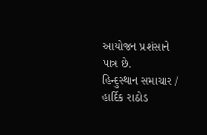આયોજન પ્રશંસાને પાત્ર છે.
હિન્દુસ્થાન સમાચાર / હાર્દિક રાઠોડ